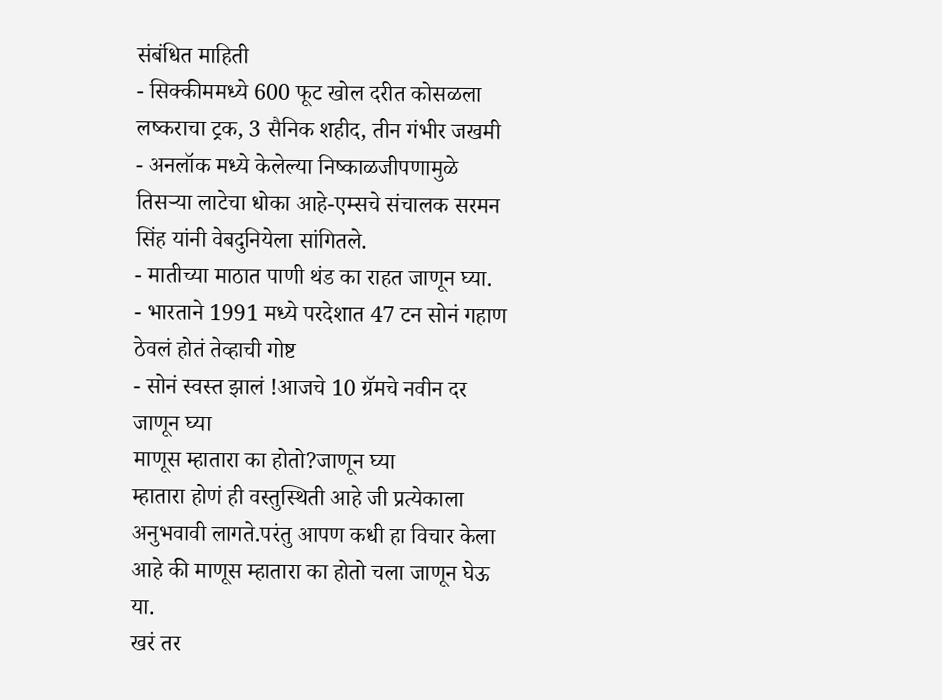संबंधित माहिती
- सिक्कीममध्ये 600 फूट खोल दरीत कोसळला लष्कराचा ट्रक, 3 सैनिक शहीद, तीन गंभीर जखमी
- अनलॉक मध्ये केलेल्या निष्काळजीपणामुळे तिसऱ्या लाटेचा धोका आहे-एम्सचे संचालक सरमन सिंह यांनी वेबदुनियेला सांगितले.
- मातीच्या माठात पाणी थंड का राहत जाणून घ्या.
- भारताने 1991 मध्ये परदेशात 47 टन सोनं गहाण ठेवलं होतं तेव्हाची गोष्ट
- सोनं स्वस्त झालं !आजचे 10 ग्रॅमचे नवीन दर जाणून घ्या
माणूस म्हातारा का होतो?जाणून घ्या
म्हातारा होणं ही वस्तुस्थिती आहे जी प्रत्येकाला अनुभवावी लागते.परंतु आपण कधी हा विचार केला आहे की माणूस म्हातारा का होतो चला जाणून घेऊ या.
खरं तर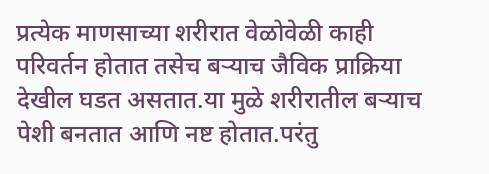प्रत्येक माणसाच्या शरीरात वेळोवेळी काही परिवर्तन होतात तसेच बऱ्याच जैविक प्राक्रिया देखील घडत असतात.या मुळे शरीरातील बऱ्याच पेशी बनतात आणि नष्ट होतात.परंतु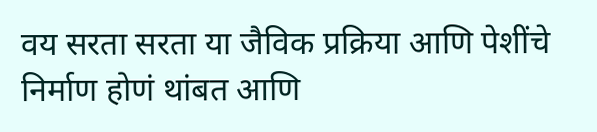वय सरता सरता या जैविक प्रक्रिया आणि पेशींचे निर्माण होणं थांबत आणि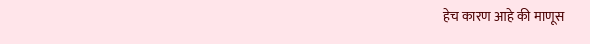हेच कारण आहे की माणूस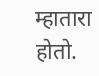म्हातारा होतो.